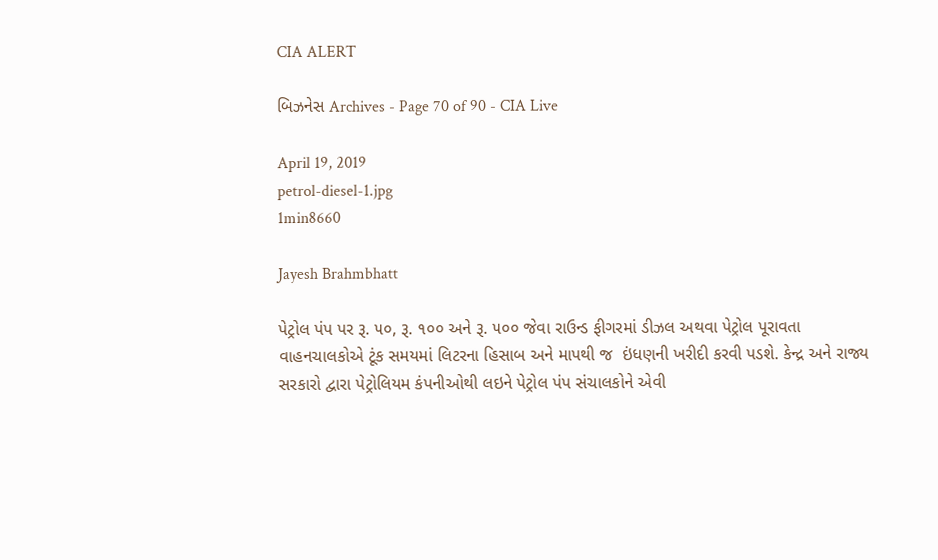CIA ALERT

બિઝનેસ Archives - Page 70 of 90 - CIA Live

April 19, 2019
petrol-diesel-1.jpg
1min8660

Jayesh Brahmbhatt

પેટ્રોલ પંપ પર રૂ. ૫૦, રૂ. ૧૦૦ અને રૂ. ૫૦૦ જેવા રાઉન્ડ ફીગરમાં ડીઝલ અથવા પેટ્રોલ પૂરાવતા વાહનચાલકોએ ટૂંક સમયમાં લિટરના હિસાબ અને માપથી જ  ઇંધણની ખરીદી કરવી પડશે. કેન્દ્ર અને રાજ્ય સરકારો દ્વારા પેટ્રોલિયમ કંપનીઓથી લઇને પેટ્રોલ પંપ સંચાલકોને એવી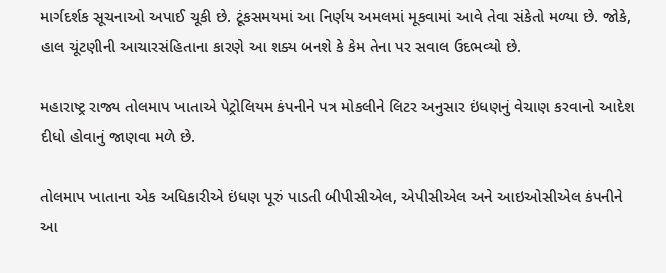માર્ગદર્શક સૂચનાઓ અપાઈ ચૂકી છે. ટૂંકસમયમાં આ નિર્ણય અમલમાં મૂકવામાં આવે તેવા સંકેતો મળ્યા છે. જોકે, હાલ ચૂંટણીની આચારસંહિતાના કારણે આ શક્ય બનશે કે કેમ તેના પર સવાલ ઉદભવ્યો છે.

મહારાષ્ટ્ર રાજ્ય તોલમાપ ખાતાએ પેટ્રોલિયમ કંપનીને પત્ર મોકલીને લિટર અનુસાર ઇંધણનું વેચાણ કરવાનો આદેશ દીધો હોવાનું જાણવા મળે છે.

તોલમાપ ખાતાના એક અધિકારીએ ઇંધણ પૂરું પાડતી બીપીસીએલ, એપીસીએલ અને આઇઓસીએલ કંપનીને આ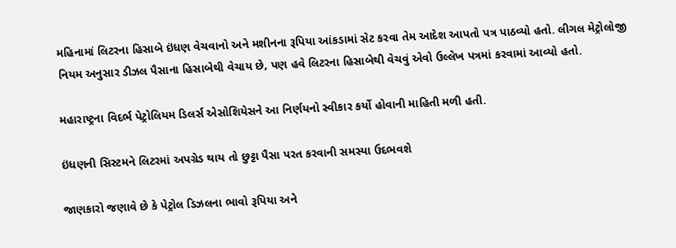મહિનામાં લિટરના હિસાબે ઇંધણ વેચવાનો અને મશીનના રૂપિયા આંકડામાં સેટ કરવા તેમ આદેશ આપતો પત્ર પાઠવ્યો હતો. લીગલ મેટ્રોલોજી નિયમ અનુસાર ડીઝલ પૈસાના હિસાબેથી વેચાય છે, પણ હવે લિટરના હિસાબેથી વેચવું એવો ઉલ્લેખ પત્રમાં કરવામાં આવ્યો હતો.

મહારાષ્ટ્રના વિદર્ભ પેટ્રોલિયમ ડિલર્સ એસોશિયેસને આ નિર્ણયનો સ્વીકાર કર્યો હોવાની માહિતી મળી હતી.

ઇંધણની સિસ્ટમને લિટરમાં અપગ્રેડ થાય તો છુટ્ટા પૈસા પરત કરવાની સમસ્યા ઉદભવશે

જાણકારો જણાવે છે કે પેટ્રોલ ડિઝલના ભાવો રૂપિયા અને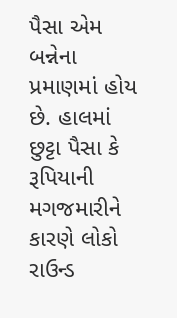પૈસા એમ બન્નેના પ્રમાણમાં હોય છે. હાલમાં છુટ્ટા પૈસા કે રૂપિયાની મગજમારીને કારણે લોકો રાઉન્ડ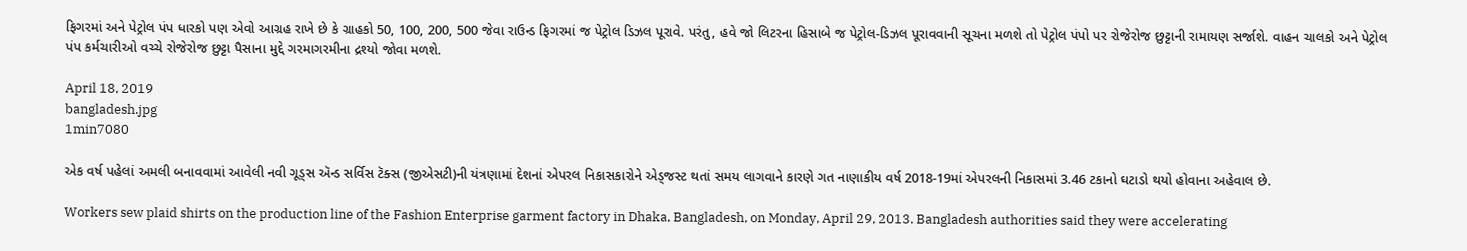ફિગરમાં અને પેટ્રોલ પંપ ધારકો પણ એવો આગ્રહ રાખે છે કે ગ્રાહકો 50, 100, 200, 500 જેવા રાઉન્ડ ફિગરમાં જ પેટ્રોલ ડિઝલ પૂરાવે. પરંતુ, હવે જો લિટરના હિસાબે જ પેટ્રોલ-ડિઝલ પૂરાવવાની સૂચના મળશે તો પેટ્રોલ પંપો પર રોજેરોજ છુટ્ટાની રામાયણ સર્જાશે. વાહન ચાલકો અને પેટ્રોલ પંપ કર્મચારીઓ વચ્ચે રોજેરોજ છુટ્ટા પૈસાના મુદ્દે ગરમાગરમીના દ્રશ્યો જોવા મળશે.

April 18, 2019
bangladesh.jpg
1min7080

એક વર્ષ પહેલાં અમલી બનાવવામાં આવેલી નવી ગૂડ્સ ઍન્ડ સર્વિસ ટૅક્સ (જીએસટી)ની યંત્રણામાં દેશનાં એપરલ નિકાસકારોને એડ્જસ્ટ થતાં સમય લાગવાને કારણે ગત નાણાકીય વર્ષ 2018-19માં એપરલની નિકાસમાં 3.46 ટકાનો ઘટાડો થયો હોવાના અહેવાલ છે.

Workers sew plaid shirts on the production line of the Fashion Enterprise garment factory in Dhaka, Bangladesh, on Monday, April 29, 2013. Bangladesh authorities said they were accelerating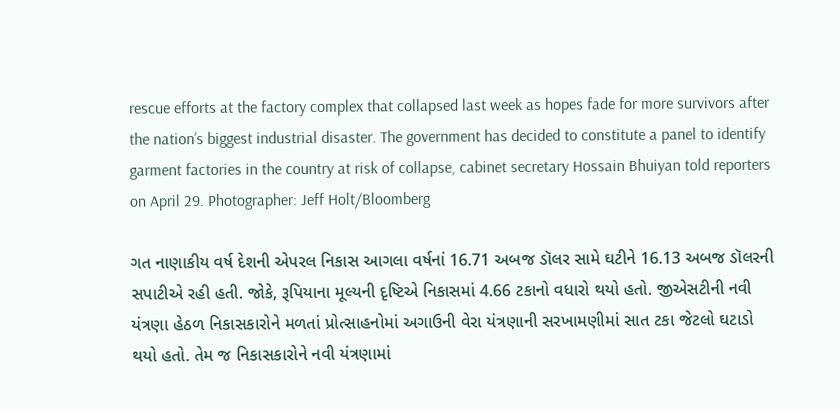rescue efforts at the factory complex that collapsed last week as hopes fade for more survivors after the nation’s biggest industrial disaster. The government has decided to constitute a panel to identify garment factories in the country at risk of collapse, cabinet secretary Hossain Bhuiyan told reporters on April 29. Photographer: Jeff Holt/Bloomberg

ગત નાણાકીય વર્ષ દેશની એપરલ નિકાસ આગલા વર્ષનાં 16.71 અબજ ડૉલર સામે ઘટીને 16.13 અબજ ડૉલરની સપાટીએ રહી હતી. જોકે, રૂપિયાના મૂલ્યની દૃષ્ટિએ નિકાસમાં 4.66 ટકાનો વધારો થયો હતો. જીએસટીની નવી યંત્રણા હેઠળ નિકાસકારોને મળતાં પ્રોત્સાહનોમાં અગાઉની વેરા યંત્રણાની સરખામણીમાં સાત ટકા જેટલો ઘટાડો થયો હતો. તેમ જ નિકાસકારોને નવી યંત્રણામાં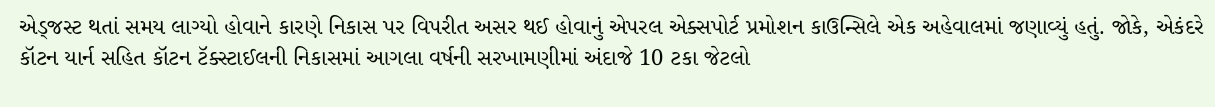એડ્જસ્ટ થતાં સમય લાગ્યો હોવાને કારણે નિકાસ પર વિપરીત અસર થઈ હોવાનું એપરલ એક્સપોર્ટ પ્રમોશન કાઉન્સિલે એક અહેવાલમાં જણાવ્યું હતું. જોકે, એકંદરે કૉટન યાર્ન સહિત કૉટન ટૅક્સ્ટાઈલની નિકાસમાં આગલા વર્ષની સરખામણીમાં અંદાજે 10 ટકા જેટલો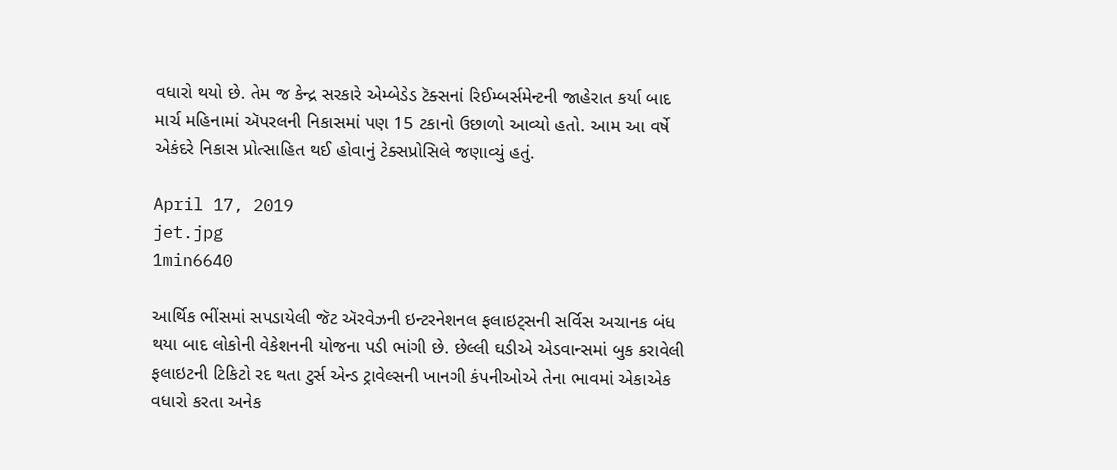વધારો થયો છે. તેમ જ કેન્દ્ર સરકારે એમ્બેડેડ ટૅક્સનાં રિઈમ્બર્સમેન્ટની જાહેરાત કર્યા બાદ માર્ચ મહિનામાં ઍપરલની નિકાસમાં પણ 15 ટકાનો ઉછાળો આવ્યો હતો. આમ આ વર્ષે એકંદરે નિકાસ પ્રોત્સાહિત થઈ હોવાનું ટેક્સપ્રોસિલે જણાવ્યું હતું.

April 17, 2019
jet.jpg
1min6640

આર્થિક ભીંસમાં સપડાયેલી જૅટ ઍરવેઝની ઇન્ટરનેશનલ ફલાઇટ્સની સર્વિસ અચાનક બંધ થયા બાદ લોકોની વેકેશનની યોજના પડી ભાંગી છે. છેલ્લી ઘડીએ એડવાન્સમાં બુક કરાવેલી ફલાઇટની ટિકિટો રદ થતા ટુર્સ એન્ડ ટ્રાવેલ્સની ખાનગી કંપનીઓએ તેના ભાવમાં એકાએક વધારો કરતા અનેક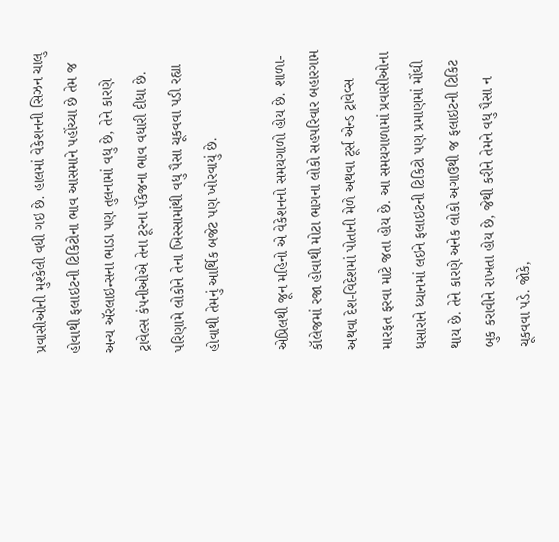પ્રવાસીઓની મુશ્કેલી વધી ગઇ છે. હાલમાં વેકેશનની સિઝન ચાલુ હોવાથી ફલાઇટની ટિકિટોના ભાવ આસમાને પહોંચ્યા છે તેમ જ અન્ય ઍરલાઇન્સના ભાડા પણ તુલનામાં વધુ છે, તેને કારણે ટ્રાવેલ્સ કંપનીઓએ તેના ટૂરના પૅકેજના ભાવ વધારી દીધા છે. પરિણામે લોકોને તેના ખિસ્સામાંથી વધુ પૈસા ચૂકવવા પડી રહ્યા હોવાથી તેમનું આર્થિક બજેટ પણ ખોરવાયું છે.

એપ્રિલથી જૂન મહિનો એ વેકેશનનો સમયગાળો હોય છે. શાળા-કૉલેજમાં રજા હોવાથી મોટા ભાગના લોકો સહપરિવાર બહારગામ અથવા દેશ-વિદેશમાં પોતાની મેળે અથવા ટૂર્સ એન્ડ ટ્રાવેવ્સ મારફત ફરવા માટે જતા હોય છે. આ સમયગાળામાં પ્રવાસીઓના ધસારાને ધ્યાનમાં લઇને ફલાઇટની ટિકિટો પણ પ્રમાણમાં મોંઘી થાય છે. તેને કારણે અનેક લોકો અગાઉથી જ ફલાઇટની ટિકિટ બુક કરાવીને રાખતા હોય છે, જેથી કરીને તેમને વધુ પૈસા ન ચૂકવવા પડે. જોકે,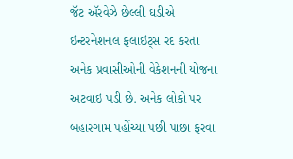જૅટ ઍરવેઝે છેલ્લી ઘડીએ ઇન્ટરનેશનલ ફલાઇટ્સ રદ કરતા અનેક પ્રવાસીઓની વેકેશનની યોજના અટવાઇ પડી છે. અનેક લોકો પર બહારગામ પહોંચ્યા પછી પાછા ફરવા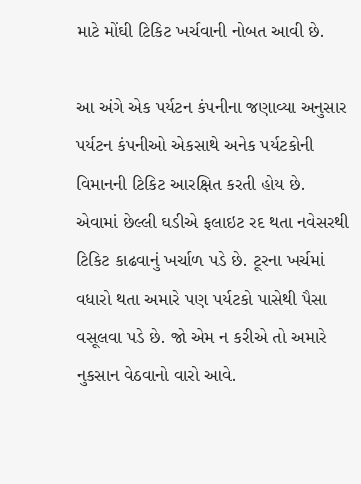માટે મોંઘી ટિકિટ ખર્ચવાની નોબત આવી છે.

આ અંગે એક પર્યટન કંપનીના જણાવ્યા અનુસાર પર્યટન કંપનીઓ એકસાથે અનેક પર્યટકોની વિમાનની ટિકિટ આરક્ષિત કરતી હોય છે. એવામાં છેલ્લી ઘડીએ ફલાઇટ રદ થતા નવેસરથી ટિકિટ કાઢવાનું ખર્ચાળ પડે છે. ટૂરના ખર્ચમાં વધારો થતા અમારે પણ પર્યટકો પાસેથી પૈસા વસૂલવા પડે છે. જો એમ ન કરીએ તો અમારે નુકસાન વેઠવાનો વારો આવે.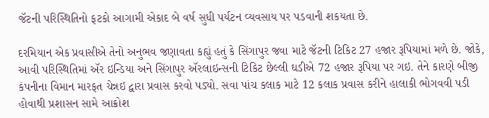જૅટની પરિસ્થિતિનો ફટકો આગામી એકાદ બે વર્ષ સુધી પર્યટન વ્યવસાય પર પડવાની શકયતા છે.

દરમિયાન એક પ્રવાસીએ તેનો અનુભવ જણાવતા કહ્યું હતું કે સિંગાપુર જવા માટે જૅટની ટિકિટ 27 હજાર રૂપિયામાં મળે છે. જોકે, આવી પરિસ્થિતિમાં ઍર ઇન્ડિયા અને સિંગાપુર ઍરલાઇન્સની ટિકિટ છેલ્લી ઘડીએ 72 હજાર રૂપિયા પર ગઇ. તેને કારણે બીજી કંપનીના વિમાન મારફત ચેન્નઇ દ્વારા પ્રવાસ કરવો પડ્યો. સવા પાંચ કલાક માટે 12 કલાક પ્રવાસ કરીને હાલાકી ભોગવવી પડી હોવાથી પ્રશાસન સામે આક્રોશ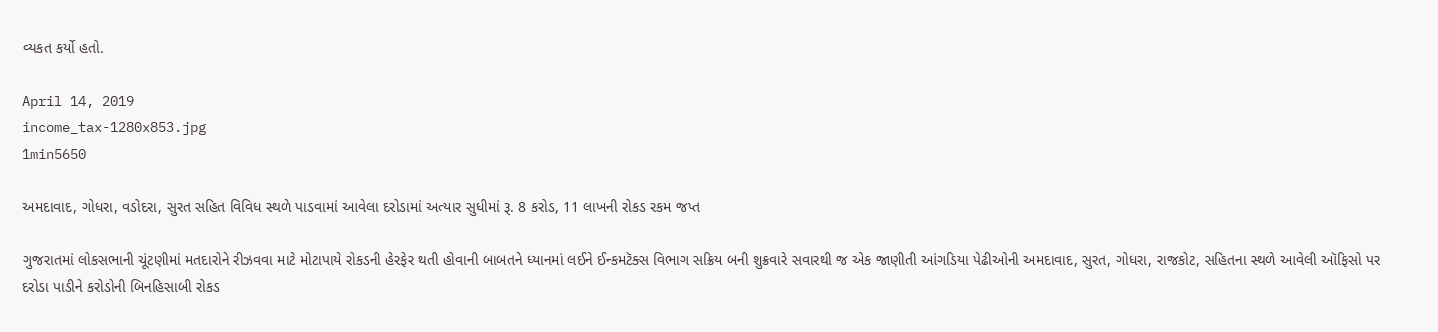વ્યકત કર્યો હતો.

April 14, 2019
income_tax-1280x853.jpg
1min5650

અમદાવાદ, ગોધરા, વડોદરા, સુરત સહિત વિવિધ સ્થળે પાડવામાં આવેલા દરોડામાં અત્યાર સુધીમાં રૂ. 8 કરોડ, 11 લાખની રોકડ રકમ જપ્ત

ગુજરાતમાં લોકસભાની ચૂંટણીમાં મતદારોને રીઝવવા માટે મોટાપાયે રોકડની હેરફેર થતી હોવાની બાબતને ધ્યાનમાં લઈને ઈન્કમટૅક્સ વિભાગ સક્રિય બની શુક્રવારે સવારથી જ એક જાણીતી આંગડિયા પેઢીઓની અમદાવાદ, સુરત, ગોધરા, રાજકોટ, સહિતના સ્થળે આવેલી ઑફિસો પર દરોડા પાડીને કરોડોની બિનહિસાબી રોકડ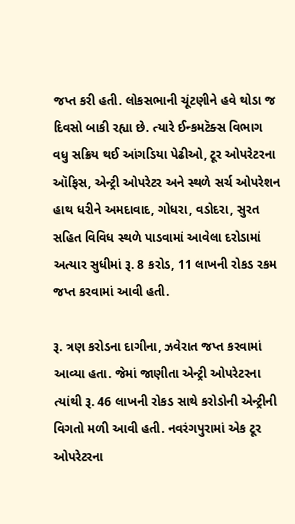જપ્ત કરી હતી. લોકસભાની ચૂંટણીને હવે થોડા જ દિવસો બાકી રહ્યા છે. ત્યારે ઈન્કમટૅક્સ વિભાગ વધુ સક્રિય થઈ આંગડિયા પેઢીઓ, ટૂર ઓપરેટરના ઑફિસ, એન્ટ્રી ઓપરેટર અને સ્થળે સર્ચ ઓપરેશન હાથ ધરીને અમદાવાદ, ગોધરા, વડોદરા, સુરત સહિત વિવિધ સ્થળે પાડવામાં આવેલા દરોડામાં અત્યાર સુધીમાં રૂ. 8 કરોડ, 11 લાખની રોકડ રકમ જપ્ત કરવામાં આવી હતી.

રૂ. ત્રણ કરોડના દાગીના, ઝવેરાત જપ્ત કરવામાં આવ્યા હતા. જેમાં જાણીતા એન્ટ્રી ઓપરેટરના ત્યાંથી રૂ. 46 લાખની રોકડ સાથે કરોડોની એન્ટ્રીની વિગતો મળી આવી હતી. નવરંગપુરામાં એક ટૂર ઓપરેટરના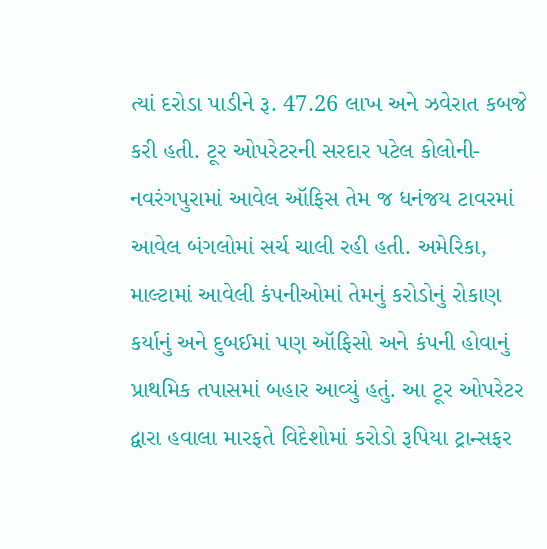ત્યાં દરોડા પાડીને રૂ. 47.26 લાખ અને ઝવેરાત કબજે કરી હતી. ટૂર ઓપરેટરની સરદાર પટેલ કોલોની- નવરંગપુરામાં આવેલ ઑફિસ તેમ જ ધનંજય ટાવરમાં આવેલ બંગલોમાં સર્ચ ચાલી રહી હતી. અમેરિકા, માલ્ટામાં આવેલી કંપનીઓમાં તેમનું કરોડોનું રોકાણ કર્યાનું અને દુબઈમાં પણ ઑફિસો અને કંપની હોવાનું પ્રાથમિક તપાસમાં બહાર આવ્યું હતું. આ ટૂર ઓપરેટર દ્વારા હવાલા મારફતે વિદેશોમાં કરોડો રૂપિયા ટ્રાન્સફર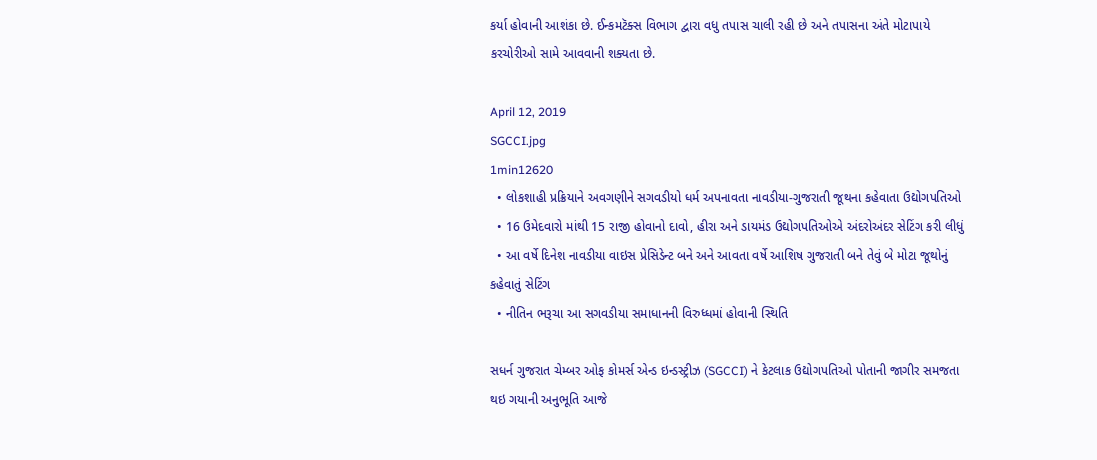કર્યા હોવાની આશંકા છે. ઈન્કમટૅક્સ વિભાગ દ્વારા વધુ તપાસ ચાલી રહી છે અને તપાસના અંતે મોટાપાયે કરચોરીઓ સામે આવવાની શક્યતા છે.

April 12, 2019
SGCCI.jpg
1min12620
  • લોકશાહી પ્રક્રિયાને અવગણીને સગવડીયો ધર્મ અપનાવતા નાવડીયા-ગુજરાતી જૂથના કહેવાતા ઉદ્યોગપતિઓ
  • 16 ઉમેદવારો માંથી 15 રાજી હોવાનો દાવો, હીરા અને ડાયમંડ ઉદ્યોગપતિઓએ અંદરોઅંદર સેટિંગ કરી લીધું
  • આ વર્ષે દિનેશ નાવડીયા વાઇસ પ્રેસિડેન્ટ બને અને આવતા વર્ષે આશિષ ગુજરાતી બને તેવું બે મોટા જૂથોનું કહેવાતું સેટિંગ
  • નીતિન ભરૂચા આ સગવડીયા સમાધાનની વિરુધ્ધમાં હોવાની સ્થિતિ

સધર્ન ગુજરાત ચેમ્બર ઓફ કોમર્સ એન્ડ ઇન્ડસ્ટ્રીઝ (SGCCI) ને કેટલાક ઉદ્યોગપતિઓ પોતાની જાગીર સમજતા થઇ ગયાની અનુભૂતિ આજે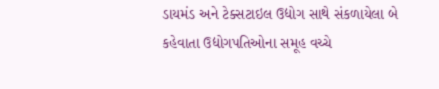ડાયમંડ અને ટેક્સટાઇલ ઉદ્યોગ સાથે સંકળાયેલા બે કહેવાતા ઉદ્યોગપતિઓના સમૂહ વચ્ચે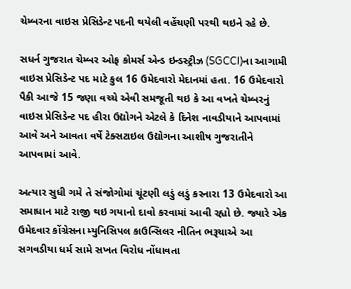ચેમ્બરના વાઇસ પ્રેસિડેન્ટ પદની થયેલી વહેંચણી પરથી થઇને રહે છે.

સધર્ન ગુજરાત ચેમ્બર ઓફ કોમર્સ એન્ડ ઇન્ડસ્ટ્રીઝ (SGCCI)ના આગામી વાઇસ પ્રેસિડેન્ટ પદ માટે કુલ 16 ઉમેદવારો મેદાનમાં હતા. 16 ઉમેદવારો પૈકી આજે 15 જણા વચ્ચે એવી સમજૂતી થઇ કે આ વખતે ચેમ્બરનું વાઇસ પ્રેસિડેન્ટ પદ હીરા ઉદ્યોગને એટલે કે દિનેશ નાવડીયાને આપવામાં આવે અને આવતા વર્ષે ટેક્સટાઇલ ઉદ્યોગના આશીષ ગુજરાતીને આપવામાં આવે.

અત્યાર સુધી ગમે તે સંજોગોમાં ચૂંટણી લડું લડું કરનારા 13 ઉમેદવારો આ સમાધાન માટે રાજી થઇ ગયાનો દાવો કરવામાં આવી રહ્યો છે. જ્યારે એક ઉમેદવાર કોંગ્રેસના મ્યુનિસિપલ કાઉન્સિલર નીતિન ભરૂચાએ આ સગવડીયા ધર્મ સામે સખત વિરોધ નોંધાવતા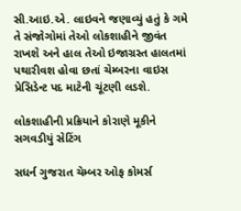સી.આઇ.એ. લાઇવને જણાવ્યું હતું કે ગમે તે સંજોગોમાં તેઓ લોકશાહીને જીવંત રાખશે અને હાલ તેઓ ઇજાગ્રસ્ત હાલતમાં પથારીવશ હોવા છતાં ચેમ્બરના વાઇસ પ્રેસિડેન્ટ પદ માટેની ચૂંટણી લડશે.

લોકશાહીની પ્રક્રિયાને કોરાણે મૂકીને સગવડીયું સેટિંગ

સધર્ન ગુજરાત ચેમ્બર ઓફ કોમર્સ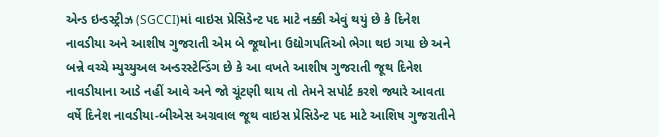એન્ડ ઇન્ડસ્ટ્રીઝ (SGCCI)માં વાઇસ પ્રેસિડેન્ટ પદ માટે નક્કી એવું થયું છે કે દિનેશ નાવડીયા અને આશીષ ગુજરાતી એમ બે જૂથોના ઉદ્યોગપતિઓ ભેગા થઇ ગયા છે અને બન્ને વચ્ચે મ્યુચ્યુઅલ અન્ડરસ્ટેન્ડિંગ છે કે આ વખતે આશીષ ગુજરાતી જૂથ દિનેશ નાવડીયાના આડે નહીં આવે અને જો ચૂંટણી થાય તો તેમને સપોર્ટ કરશે જ્યારે આવતા વર્ષે દિનેશ નાવડીયા-બીએસ અગ્રવાલ જૂથ વાઇસ પ્રેસિડેન્ટ પદ માટે આશિષ ગુજરાતીને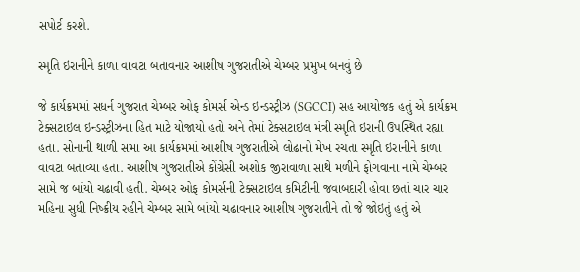સપોર્ટ કરશે.

સ્મૃતિ ઇરાનીને કાળા વાવટા બતાવનાર આશીષ ગુજરાતીએ ચેમ્બર પ્રમુખ બનવું છે

જે કાર્યક્રમમાં સધર્ન ગુજરાત ચેમ્બર ઓફ કોમર્સ એન્ડ ઇન્ડસ્ટ્રીઝ (SGCCI) સહ આયોજક હતું એ કાર્યક્રમ ટેક્સટાઇલ ઇન્ડસ્ટ્રીઝના હિત માટે યોજાયો હતો અને તેમાં ટેક્સટાઇલ મંત્રી સ્મૃતિ ઇરાની ઉપસ્થિત રહ્યા હતા. સોનાની થાળી સમા આ કાર્યક્રમમાં આશીષ ગુજરાતીએ લોઢાનો મેખ રચતા સ્મૃતિ ઇરાનીને કાળા વાવટા બતાવ્યા હતા. આશીષ ગુજરાતીએ કોંગ્રેસી અશોક જીરાવાળા સાથે મળીને ફોગવાના નામે ચેમ્બર સામે જ બાંયો ચઢાવી હતી. ચેમ્બર ઓફ કોમર્સની ટેક્સટાઇલ કમિટીની જવાબદારી હોવા છતાં ચાર ચાર મહિના સુધી નિષ્ક્રીય રહીને ચેમ્બર સામે બાંયો ચઢાવનાર આશીષ ગુજરાતીને તો જે જોઇતું હતું એ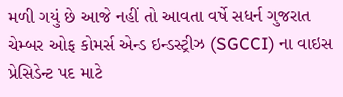મળી ગયું છે આજે નહીં તો આવતા વર્ષે સધર્ન ગુજરાત ચેમ્બર ઓફ કોમર્સ એન્ડ ઇન્ડસ્ટ્રીઝ (SGCCI) ના વાઇસ પ્રેસિડેન્ટ પદ માટે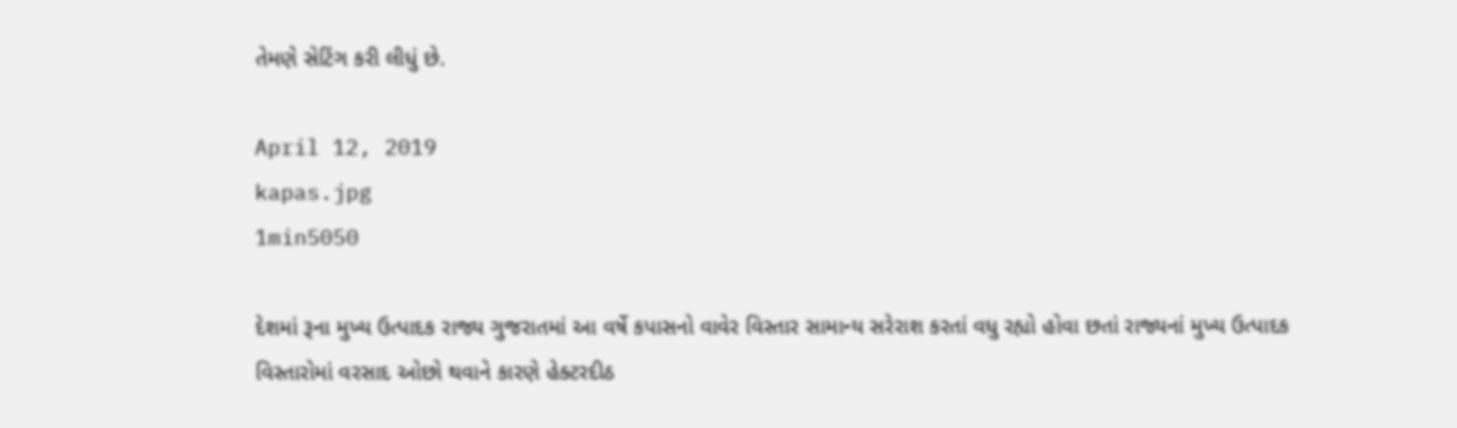તેમણે સેટિંગ કરી લીધું છે.

April 12, 2019
kapas.jpg
1min5050

દેશમાં રૂના મુખ્ય ઉત્પાદક રાજ્ય ગુજરાતમાં આ વર્ષે કપાસનો વાવેર વિસ્તાર સામાન્ય સરેરાશ કરતાં વધુ રહ્યો હોવા છતાં રાજ્યનાં મુખ્ય ઉત્પાદક વિસ્તારોમાં વરસાદ ઓછો થવાને કારણે હેક્ટરદીઠ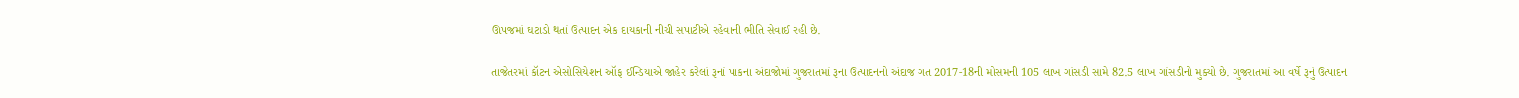ઊપજમાં ઘટાડો થતાં ઉત્પાદન એક દાયકાની નીચી સપાટીએ રહેવાની ભીતિ સેવાઈ રહી છે.

તાજેતરમાં કૉટન એસોસિયેશન ઑફ ઈન્ડિયાએ જાહેર કરેલાં રૂનાં પાકના અંદાજોમાં ગુજરાતમાં રૂના ઉત્પાદનનો અંદાજ ગત 2017-18ની મોસમની 105 લાખ ગાંસડી સામે 82.5 લાખ ગાંસડીનો મુક્યો છે. ગુજરાતમાં આ વર્ષે રૂનું ઉત્પાદન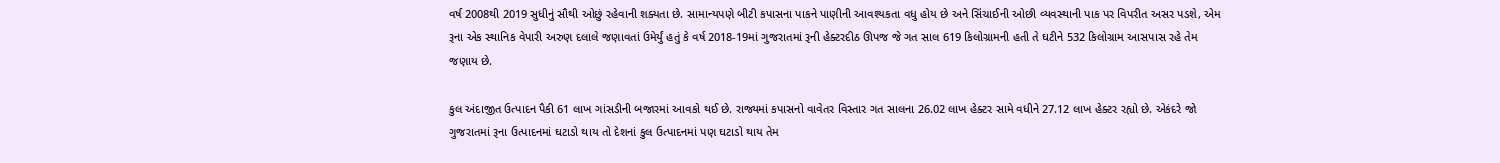વર્ષ 2008થી 2019 સુધીનું સૌથી ઓછું રહેવાની શક્યતા છે. સામાન્યપણે બીટી કપાસના પાકને પાણીની આવશ્યકતા વધુ હોય છે અને સિંચાઈની ઓછી વ્યવસ્થાની પાક પર વિપરીત અસર પડશે, એમ રૂના એક સ્થાનિક વેપારી અરુણ દલાલે જણાવતાં ઉમેર્યું હતું કે વર્ષ 2018-19માં ગુજરાતમાં રૂની હેક્ટરદીઠ ઊપજ જે ગત સાલ 619 કિલોગ્રામની હતી તે ઘટીને 532 કિલોગ્રામ આસપાસ રહે તેમ જણાય છે.

કુલ અંદાજીત ઉત્પાદન પૈકી 61 લાખ ગાંસડીની બજારમાં આવકો થઈ છે. રાજ્યમાં કપાસનો વાવેતર વિસ્તાર ગત સાલના 26.02 લાખ હેક્ટર સામે વધીને 27.12 લાખ હેક્ટર રહ્યો છે. એકંદરે જો ગુજરાતમાં રૂના ઉત્પાદનમાં ઘટાડો થાય તો દેશનાં કુલ ઉત્પાદનમાં પણ ઘટાડો થાય તેમ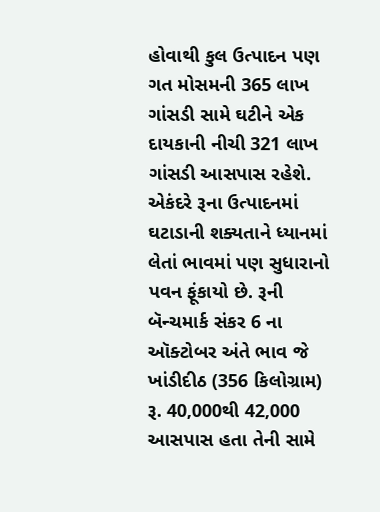હોવાથી કુલ ઉત્પાદન પણ ગત મોસમની 365 લાખ ગાંસડી સામે ઘટીને એક દાયકાની નીચી 321 લાખ ગાંસડી આસપાસ રહેશે. એકંદરે રૂના ઉત્પાદનમાં ઘટાડાની શક્યતાને ધ્યાનમાં લેતાં ભાવમાં પણ સુધારાનો પવન ફૂંકાયો છે. રૂની બૅન્ચમાર્ક સંકર 6 ના ઑક્ટોબર અંતે ભાવ જે ખાંડીદીઠ (356 કિલોગ્રામ) રૂ. 40,000થી 42,000 આસપાસ હતા તેની સામે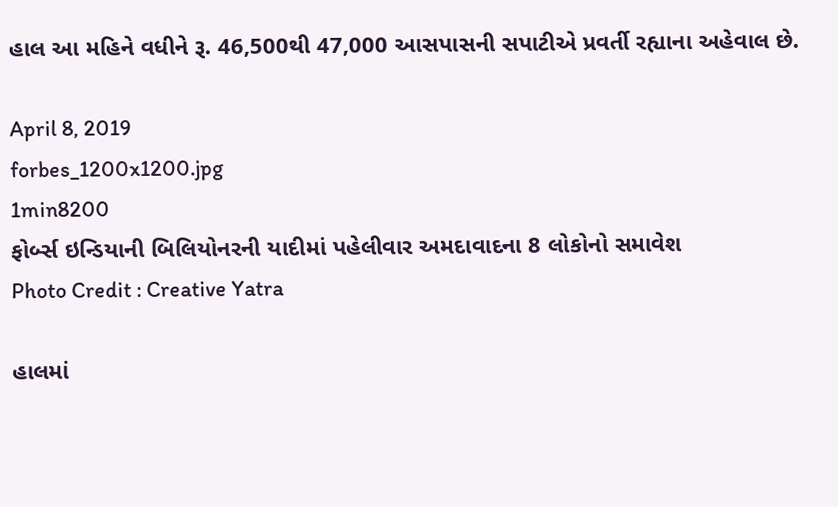હાલ આ મહિને વધીને રૂ. 46,500થી 47,000 આસપાસની સપાટીએ પ્રવર્તી રહ્યાના અહેવાલ છે.

April 8, 2019
forbes_1200x1200.jpg
1min8200
ફોર્બ્સ ઇન્ડિયાની બિલિયોનરની યાદીમાં પહેલીવાર અમદાવાદના 8 લોકોનો સમાવેશ
Photo Credit : Creative Yatra

હાલમાં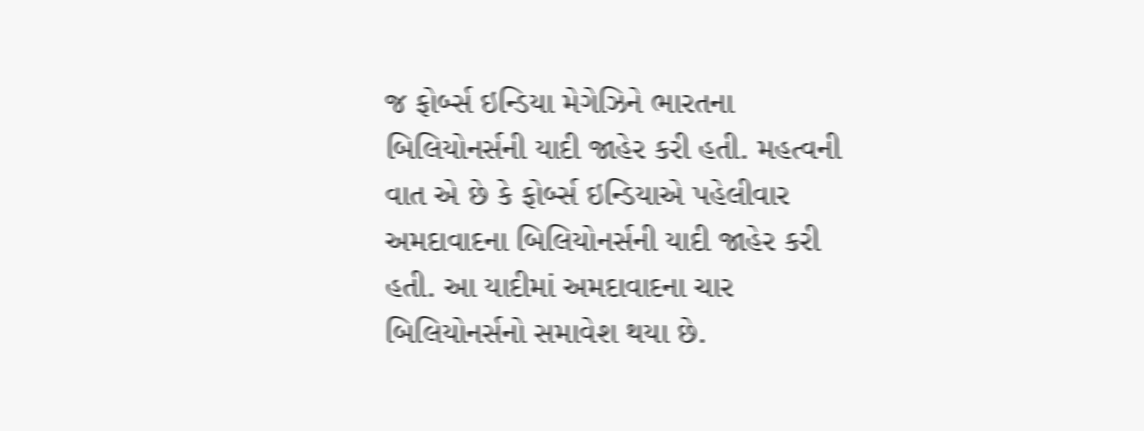જ ફોર્બ્સ ઇન્ડિયા મેગેઝિને ભારતના બિલિયોનર્સની યાદી જાહેર કરી હતી. મહત્વની વાત એ છે કે ફોર્બ્સ ઇન્ડિયાએ પહેલીવાર અમદાવાદના બિલિયોનર્સની યાદી જાહેર કરી હતી. આ યાદીમાં અમદાવાદના ચાર બિલિયોનર્સનો સમાવેશ થયા છે.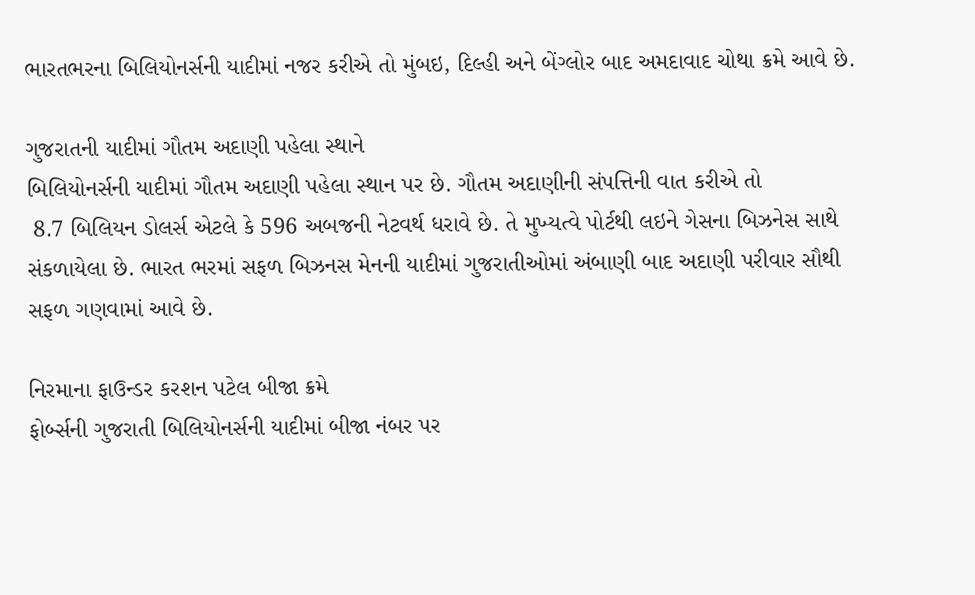ભારતભરના બિલિયોનર્સની યાદીમાં નજર કરીએ તો મુંબઇ, દિલ્હી અને બેંગ્લોર બાદ અમદાવાદ ચોથા ક્રમે આવે છે.

ગુજરાતની યાદીમાં ગૌતમ અદાણી પહેલા સ્થાને
બિલિયોનર્સની યાદીમાં ગૌતમ અદાણી પહેલા સ્થાન પર છે. ગૌતમ અદાણીની સંપત્તિની વાત કરીએ તો
 8.7 બિલિયન ડોલર્સ એટલે કે 596 અબજની નેટવર્થ ધરાવે છે. તે મુખ્યત્વે પોર્ટથી લઇને ગેસના બિઝનેસ સાથે સંકળાયેલા છે. ભારત ભરમાં સફળ બિઝનસ મેનની યાદીમાં ગુજરાતીઓમાં અંબાણી બાદ અદાણી પરીવાર સૌથી સફળ ગણવામાં આવે છે.

નિરમાના ફાઉન્ડર કરશન પટેલ બીજા ક્રમે
ફોર્બ્સની ગુજરાતી બિલિયોનર્સની યાદીમાં બીજા નંબર પર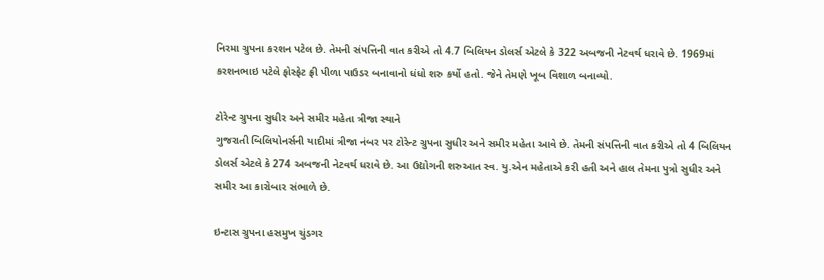નિરમા ગ્રુપના કરશન પટેલ છે. તેમની સંપત્તિની વાત કરીએ તો 4.7 બિલિયન ડોલર્સ એટલે કે 322 અબજની નેટવર્થ ધરાવે છે. 1969માં કરશનભાઇ પટેલે ફોસ્ફેટ ફ્રી પીળા પાઉડર બનાવાનો ધંધો શરુ કર્યો હતો. જેને તેમણે ખૂબ વિશાળ બનાવ્યો.

ટોરેન્ટ ગ્રુપના સુધીર અને સમીર મહેતા ત્રીજા સ્થાને
ગુજરાતી બિલિયોનર્સની યાદીમાં ત્રીજા નંબર પર ટોરેન્ટ ગ્રુપના સુધીર અને સમીર મહેતા આવે છે. તેમની સંપત્તિની વાત કરીએ તો 4 બિલિયન ડોલર્સ એટલે કે 274 અબજની નેટવર્થ ધરાવે છે. આ ઉદ્યોગની શરુઆત સ્વ. યુ.એન મહેતાએ કરી હતી અને હાલ તેમના પુત્રો સુધીર અને સમીર આ કારોબાર સંભાળે છે.

ઇન્ટાસ ગ્રુપના હસમુખ ચુંડગર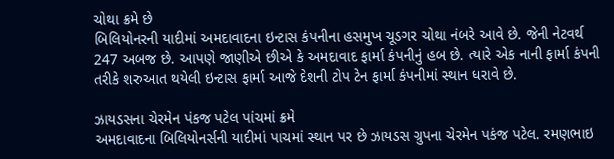ચોથા ક્રમે છે
બિલિયોનરની યાદીમાં અમદાવાદના ઇન્ટાસ કંપનીના હસમુખ ચૂડગર ચોથા નંબરે આવે છે. જેની નેટવર્થ 247 અબજ છે. આપણે જાણીએ છીએ કે અમદાવાદ ફાર્મા કંપનીનું હબ છે. ત્યારે એક નાની ફાર્મા કંપની તરીકે શરુઆત થયેલી ઇન્ટાસ ફાર્મા આજે દેશની ટોપ ટેન ફાર્મા કંપનીમાં સ્થાન ધરાવે છે.

ઝાયડસના ચેરમેન પંકજ પટેલ પાંચમાં ક્રમે
અમદાવાદના બિલિયોનર્સની યાદીમાં પાચમાં સ્થાન પર છે ઝાયડસ ગ્રુપના ચેરમેન પકંજ પટેલ. રમણભાઇ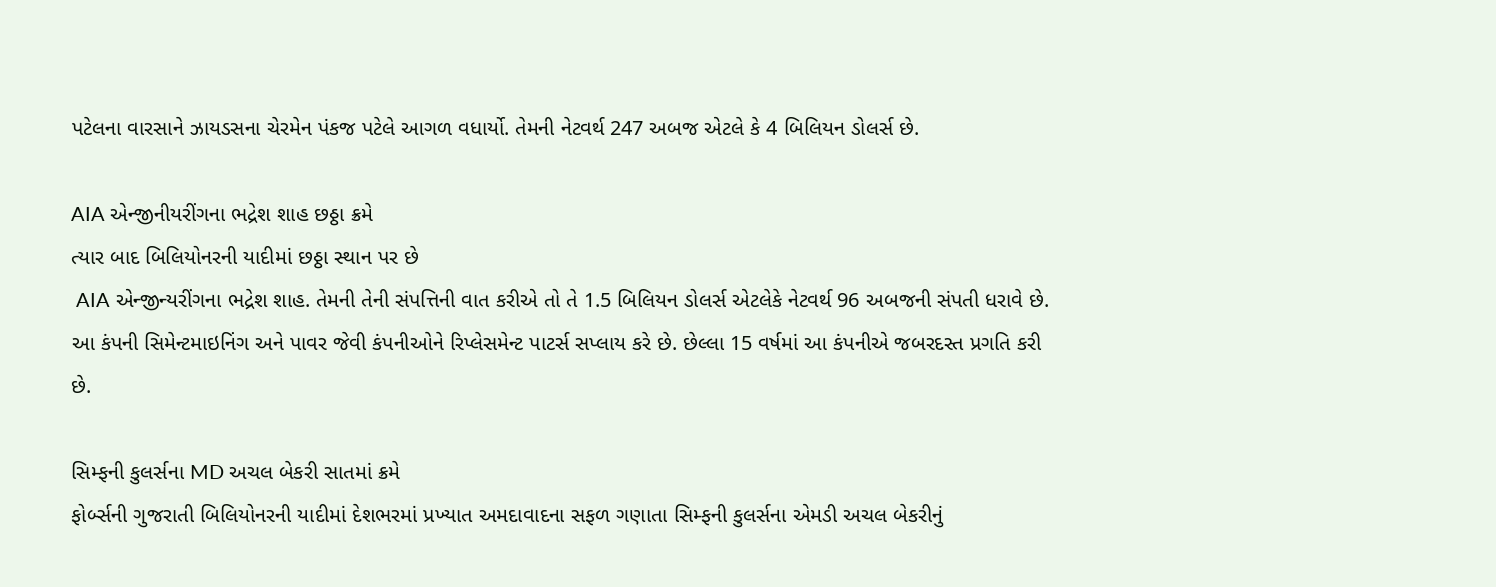પટેલના વારસાને ઝાયડસના ચેરમેન પંકજ પટેલે આગળ વધાર્યો. તેમની નેટવર્થ 247 અબજ એટલે કે 4 બિલિયન ડોલર્સ છે.

AIA એન્જીનીયરીંગના ભદ્રેશ શાહ છઠ્ઠા ક્રમે
ત્યાર બાદ બિલિયોનરની યાદીમાં છઠ્ઠા સ્થાન પર છે
 AIA એન્જીન્યરીંગના ભદ્રેશ શાહ. તેમની તેની સંપત્તિની વાત કરીએ તો તે 1.5 બિલિયન ડોલર્સ એટલેકે નેટવર્થ 96 અબજની સંપતી ધરાવે છે. આ કંપની સિમેન્ટમાઇનિંગ અને પાવર જેવી કંપનીઓને રિપ્લેસમેન્ટ પાટર્સ સપ્લાય કરે છે. છેલ્લા 15 વર્ષમાં આ કંપનીએ જબરદસ્ત પ્રગતિ કરી છે.

સિમ્ફની કુલર્સના MD અચલ બેકરી સાતમાં ક્રમે
ફોર્બ્સની ગુજરાતી બિલિયોનરની યાદીમાં દેશભરમાં પ્રખ્યાત અમદાવાદના સફળ ગણાતા સિમ્ફની કુલર્સના એમડી અચલ બેકરીનું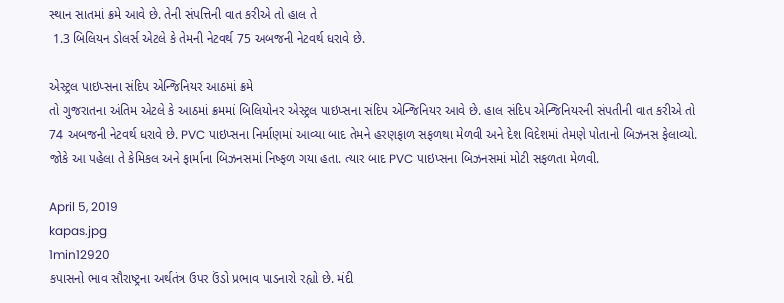સ્થાન સાતમાં ક્રમે આવે છે. તેની સંપત્તિની વાત કરીએ તો હાલ તે
 1.3 બિલિયન ડોલર્સ એટલે કે તેમની નેટવર્થ 75 અબજની નેટવર્થ ધરાવે છે.

એસ્ટ્રલ પાઇપ્સના સંદિપ એન્જિનિયર આઠમાં ક્રમે
તો ગુજરાતના અંતિમ એટલે કે આઠમાં ક્રમમાં બિલિયોનર એસ્ટ્રલ પાઇપ્સના સંદિપ એન્જિનિયર આવે છે. હાલ સંદિપ એન્જિનિયરની સંપતીની વાત કરીએ તો 74 અબજની નેટવર્થ ધરાવે છે. PVC પાઇપ્સના નિર્માણમાં આવ્યા બાદ તેમને હરણફાળ સફળથા મેળવી અને દેશ વિદેશમાં તેમણે પોતાનો બિઝનસ ફેલાવ્યો. જોકે આ પહેલા તે કેમિકલ અને ફાર્માના બિઝનસમાં નિષ્ફળ ગયા હતા. ત્યાર બાદ PVC પાઇપ્સના બિઝનસમાં મોટી સફળતા મેળવી.

April 5, 2019
kapas.jpg
1min12920
કપાસનો ભાવ સૌરાષ્ટ્રના અર્થતંત્ર ઉપર ઉંડો પ્રભાવ પાડનારો રહ્યો છે. મંદી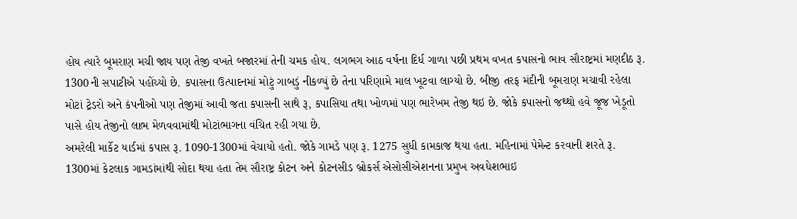હોય ત્યારે બૂમરાણ મચી જાય પણ તેજી વખતે બજારમાં તેની ચમક હોય. લગભગ આઠ વર્ષના દિર્ધ ગાળા પછી પ્રથમ વખત કપાસનો ભાવ સૌરાષ્ટ્રમાં મણદીઠ રૂ. 1300ની સપાટીએ પહોંચ્યો છે. કપાસના ઉત્પાદનમાં મોટું ગાબડું નીકળ્યું છે તેના પરિણામે માલ ખૂટવા લાગ્યો છે. બીજી તરફ મંદીની બૂમરાણ મચાવી રહેલા મોટાં ટ્રેડરો અને કંપનીઓ પણ તેજીમાં આવી જતા કપાસની સાથે રૂ, કપાસિયા તથા ખોળમાં પણ ભારેખમ તેજી થઇ છે. જોકે કપાસનો જથ્થો હવે જૂજ ખેડૂતો પાસે હોય તેજીનો લાભ મેળવવામાંથી મોટાંભાગના વંચિત રહી ગયા છે.
અમરેલી માર્કેટ યાર્ડમાં કપાસ રૂ. 1090-1300માં વેચાયો હતો. જોકે ગામડે પણ રૂ. 1275 સુધી કામકાજ થયા હતા. મહિનામાં પેમેન્ટ કરવાની શરતે રૂ. 1300માં કેટલાક ગામડાંમાંથી સોદા થયા હતા તેમ સૌરાષ્ટ્ર કોટન અને કોટનસીડ બ્રોકર્સ એસોસીએશનના પ્રમુખ અવધેશભાઇ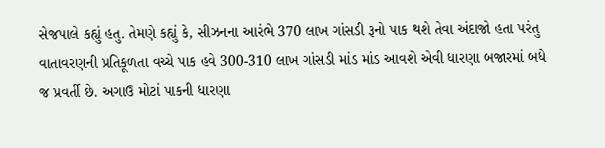સેજપાલે કહ્યું હતુ. તેમણે કહ્યું કે, સીઝનના આરંભે 370 લાખ ગાંસડી રૂનો પાક થશે તેવા અંદાજો હતા પરંતુ વાતાવરણની પ્રતિકૂળતા વચ્ચે પાક હવે 300-310 લાખ ગાંસડી માંડ માંડ આવશે એવી ધારણા બજારમાં બધે જ પ્રવર્તી છે. અગાઉ મોટાં પાકની ધારણા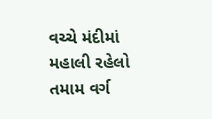વચ્ચે મંદીમાં મહાલી રહેલો તમામ વર્ગ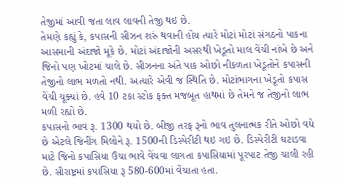તેજીમાં આવી જતા લાવ લાવની તેજી થઇ છે.
તેમણે કહ્યું કે, કપાસની સીઝન શરું થવાની હોય ત્યારે મોટાં મોટાં સંગઠનો પાકના આસમાની અંદાજો મૂકે છે. મોટાં અંદાજોની અસરથી ખેડૂતો માલ વેંચી નાંખે છે અને જિનો પણ ખોટમાં ચાલે છે. સીઝનના અંતે પાક ઓછો નીકળતા ખેડૂતોને કપાસની તેજીનો લાભ મળતો નથી. અત્યારે એવી જ સ્થિતિ છે. મોટાંભાગના ખેડૂતો કપાસ વેંચી ચૂક્યાં છે. હવે 10 ટકા સ્ટોક ફક્ત મજબૂત હાથમાં છે તેમને જ તેજીનો લાભ મળી રહ્યો છે.
કપાસનો ભાવ રૂ. 1300 થયો છે. બીજી તરફ રૂનો ભાવ તુલનાત્મક રીતે ઓછો વધે છે એટલે જિનીંગ મિલોને રૂ. 1500ની ડિસ્પેરીટી થઇ ગઇ છે. ડિસ્પેરીટી ઘટાડવા માટે જિનો કપાસિયા ઉંચા ભાવે વેંચવા લાગતા કપાસિયામાં પૂરપાટ તેજી ચાલી રહી છે. સૌરાષ્ટ્રમાં કપાસિયા રૂ 580-600માં વેંચાતા હતા.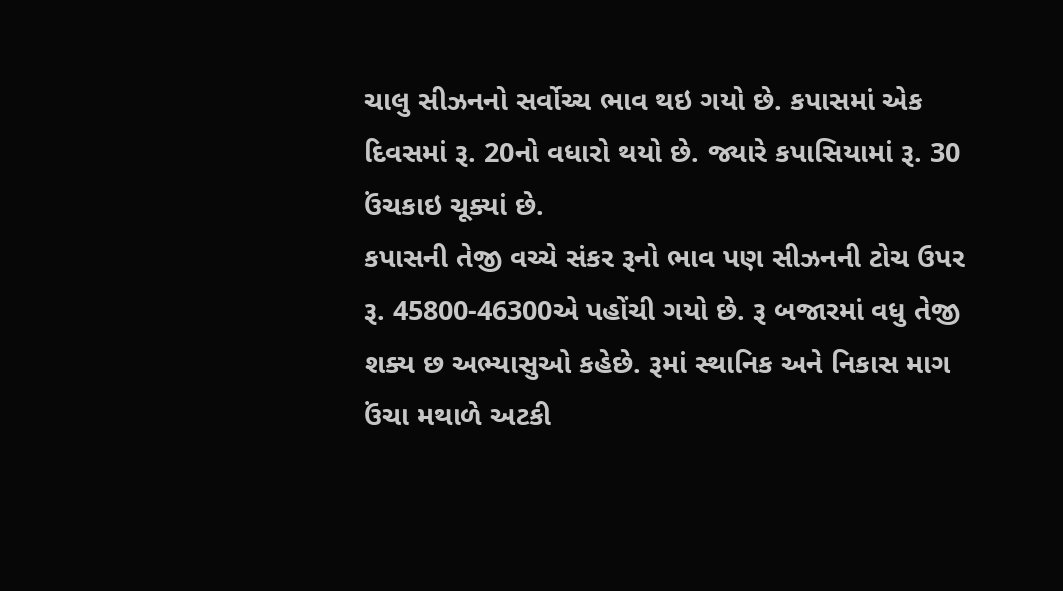ચાલુ સીઝનનો સર્વોચ્ચ ભાવ થઇ ગયો છે. કપાસમાં એક દિવસમાં રૂ. 20નો વધારો થયો છે. જ્યારે કપાસિયામાં રૂ. 30 ઉંચકાઇ ચૂક્યાં છે.
કપાસની તેજી વચ્ચે સંકર રૂનો ભાવ પણ સીઝનની ટોચ ઉપર રૂ. 45800-46300એ પહોંચી ગયો છે. રૂ બજારમાં વધુ તેજી શક્ય છ અભ્યાસુઓ કહેછે. રૂમાં સ્થાનિક અને નિકાસ માગ ઉંચા મથાળે અટકી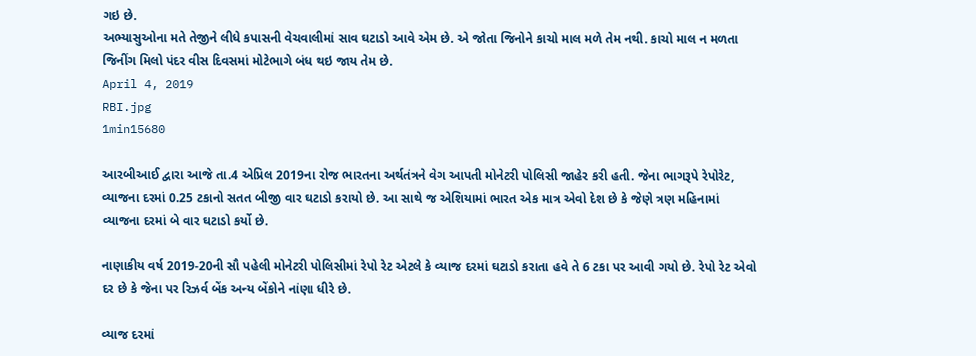ગઇ છે.
અભ્યાસુઓના મતે તેજીને લીધે કપાસની વેચવાલીમાં સાવ ઘટાડો આવે એમ છે. એ જોતા જિનોને કાચો માલ મળે તેમ નથી. કાચો માલ ન મળતા જિનીંગ મિલો પંદર વીસ દિવસમાં મોટેભાગે બંધ થઇ જાય તેમ છે.
April 4, 2019
RBI.jpg
1min15680

આરબીઆઈ દ્વારા આજે તા.4 એપ્રિલ 2019ના રોજ ભારતના અર્થતંત્રને વેગ આપતી મોનેટરી પોલિસી જાહેર કરી હતી. જેના ભાગરૂપે રેપોરેટ, વ્યાજના દરમાં 0.25 ટકાનો સતત બીજી વાર ઘટાડો કરાયો છે. આ સાથે જ એશિયામાં ભારત એક માત્ર એવો દેશ છે કે જેણે ત્રણ મહિનામાં વ્યાજના દરમાં બે વાર ઘટાડો કર્યો છે.

નાણાકીય વર્ષ 2019-20ની સૌ પહેલી મોનેટરી પોલિસીમાં રેપો રેટ એટલે કે વ્યાજ દરમાં ઘટાડો કરાતા હવે તે 6 ટકા પર આવી ગયો છે. રેપો રેટ એવો દર છે કે જેના પર રિઝર્વ બેંક અન્ય બેંકોને નાંણા ધીરે છે.

વ્યાજ દરમાં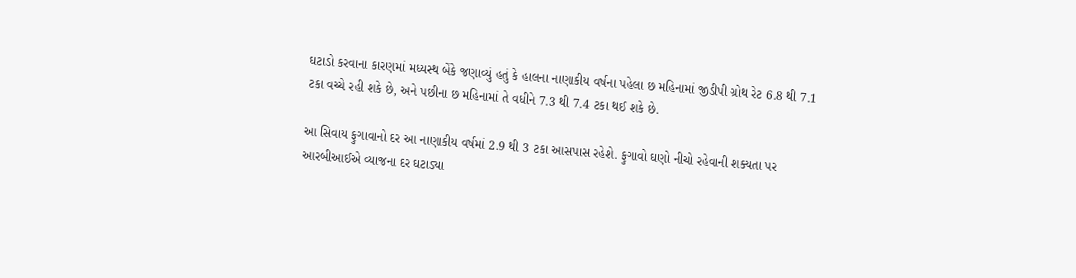ઘટાડો કરવાના કારણમાં મધ્યસ્થ બેંકે જણાવ્યું હતું કે હાલના નાણાકીય વર્ષના પહેલા છ મહિનામાં જીડીપી ગ્રોથ રેટ 6.8 થી 7.1 ટકા વચ્ચે રહી શકે છે, અને પછીના છ મહિનામાં તે વધીને 7.3 થી 7.4 ટકા થઈ શકે છે.

આ સિવાય ફુગાવાનો દર આ નાણાકીય વર્ષમાં 2.9 થી 3 ટકા આસપાસ રહેશે. ફુગાવો ઘણો નીચો રહેવાની શક્યતા પર આરબીઆઈએ વ્યાજના દર ઘટાડ્યા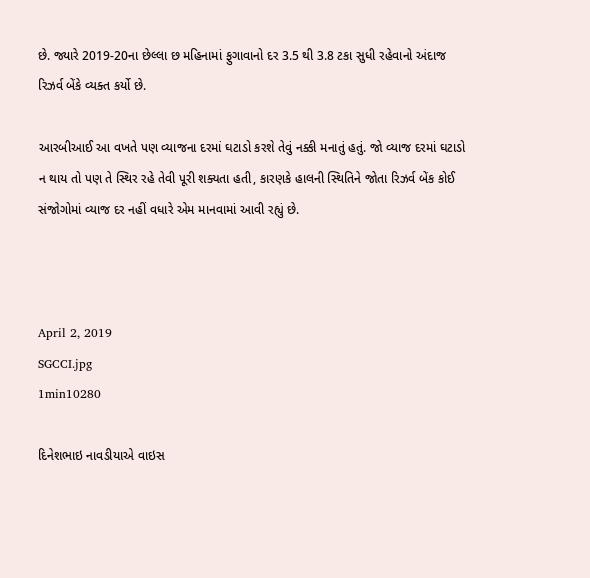છે. જ્યારે 2019-20ના છેલ્લા છ મહિનામાં ફુગાવાનો દર 3.5 થી 3.8 ટકા સુધી રહેવાનો અંદાજ રિઝર્વ બેંકે વ્યક્ત કર્યો છે.

આરબીઆઈ આ વખતે પણ વ્યાજના દરમાં ઘટાડો કરશે તેવું નક્કી મનાતું હતું. જો વ્યાજ દરમાં ઘટાડો ન થાય તો પણ તે સ્થિર રહે તેવી પૂરી શક્યતા હતી, કારણકે હાલની સ્થિતિને જોતા રિઝર્વ બેંક કોઈ સંજોગોમાં વ્યાજ દર નહીં વધારે એમ માનવામાં આવી રહ્યું છે.



April 2, 2019
SGCCI.jpg
1min10280

દિનેશભાઇ નાવડીયાએ વાઇસ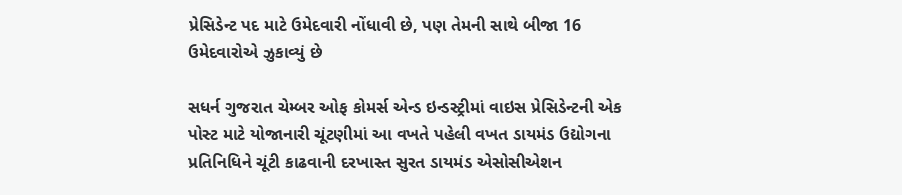પ્રેસિડેન્ટ પદ માટે ઉમેદવારી નોંધાવી છે, પણ તેમની સાથે બીજા 16 ઉમેદવારોએ ઝુકાવ્યું છે

સધર્ન ગુજરાત ચેમ્બર ઓફ કોમર્સ એન્ડ ઇન્ડસ્ટ્રીમાં વાઇસ પ્રેસિડેન્ટની એક પોસ્ટ માટે યોજાનારી ચૂંટણીમાં આ વખતે પહેલી વખત ડાયમંડ ઉદ્યોગના પ્રતિનિધિને ચૂંટી કાઢવાની દરખાસ્ત સુરત ડાયમંડ એસોસીએશન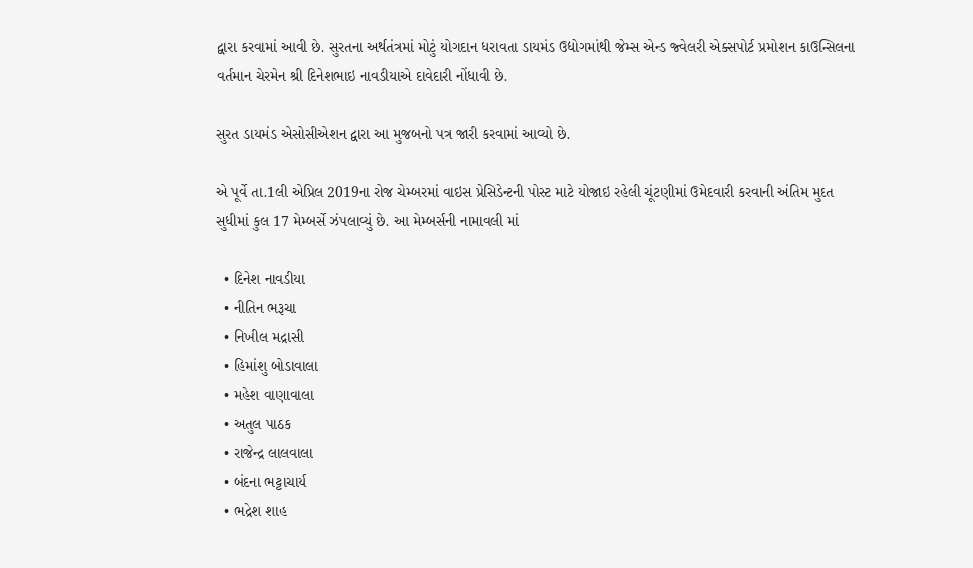દ્વારા કરવામાં આવી છે. સુરતના અર્થતંત્રમાં મોટું યોગદાન ધરાવતા ડાયમંડ ઉદ્યોગમાંથી જેમ્સ એન્ડ જ્વેલરી એક્સપોર્ટ પ્રમોશન કાઉન્સિલના વર્તમાન ચેરમેન શ્રી દિનેશભાઇ નાવડીયાએ દાવેદારી નોંધાવી છે.

સુરત ડાયમંડ એસોસીએશન દ્વારા આ મુજબનો પત્ર જારી કરવામાં આવ્યો છે.

એ પૂર્વે તા.1લી એપ્રિલ 2019ના રોજ ચેમ્બરમાં વાઇસ પ્રેસિડેન્ટની પોસ્ટ માટે યોજાઇ રહેલી ચૂંટણીમાં ઉમેદવારી કરવાની અંતિમ મુદત સુધીમાં કુલ 17 મેમ્બર્સે ઝંપલાવ્યું છે. આ મેમ્બર્સની નામાવલી માં

  • દિનેશ નાવડીયા
  • નીતિન ભરૂચા
  • નિખીલ મદ્રાસી
  • હિમાંશુ બોડાવાલા
  • મહેશ વાણાવાલા
  • અતુલ પાઠક
  • રાજેન્દ્ર લાલવાલા
  • બંદના ભટ્ટાચાર્ય
  • ભદ્રેશ શાહ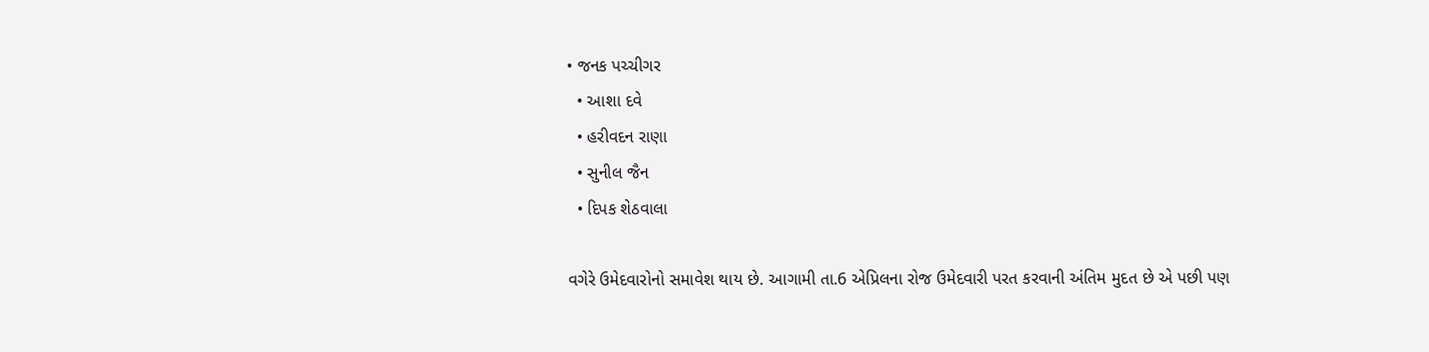• જનક પચ્ચીગર
  • આશા દવે
  • હરીવદન રાણા
  • સુનીલ જૈન
  • દિપક શેઠવાલા

વગેરે ઉમેદવારોનો સમાવેશ થાય છે. આગામી તા.6 એપ્રિલના રોજ ઉમેદવારી પરત કરવાની અંતિમ મુદત છે એ પછી પણ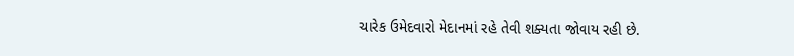ચારેક ઉમેદવારો મેદાનમાં રહે તેવી શક્યતા જોવાય રહી છે.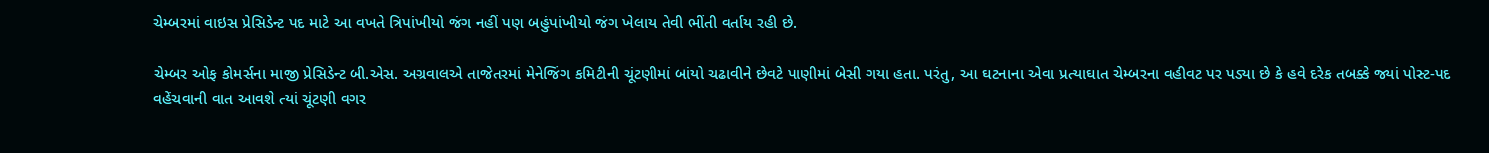ચેમ્બરમાં વાઇસ પ્રેસિડેન્ટ પદ માટે આ વખતે ત્રિપાંખીયો જંગ નહીં પણ બહુંપાંખીયો જંગ ખેલાય તેવી ભીંતી વર્તાય રહી છે.

ચેમ્બર ઓફ કોમર્સના માજી પ્રેસિડેન્ટ બી.એસ. અગ્રવાલએ તાજેતરમાં મેનેજિંગ કમિટીની ચૂંટણીમાં બાંયો ચઢાવીને છેવટે પાણીમાં બેસી ગયા હતા. પરંતુ, આ ઘટનાના એવા પ્રત્યાઘાત ચેમ્બરના વહીવટ પર પડ્યા છે કે હવે દરેક તબક્કે જ્યાં પોસ્ટ-પદ વહેંચવાની વાત આવશે ત્યાં ચૂંટણી વગર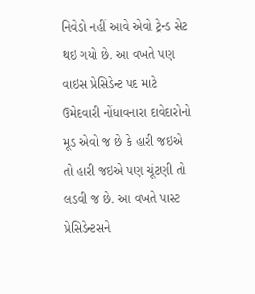નિવેડો નહીં આવે એવો ટ્રેન્ડ સેટ થઇ ગયો છે. આ વખતે પણ વાઇસ પ્રેસિડેન્ટ પદ માટે ઉમેદવારી નોંધાવનારા દાવેદારોનો મૂડ એવો જ છે કે હારી જઇએ તો હારી જઇએ પણ ચૂંટણી તો લડવી જ છે. આ વખતે પાસ્ટ પ્રેસિડેન્ટસને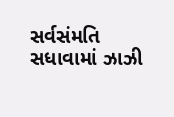સર્વસંમતિ સધાવામાં ઝાઝી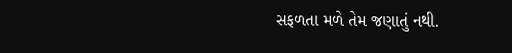સફળતા મળે તેમ જણાતું નથી.